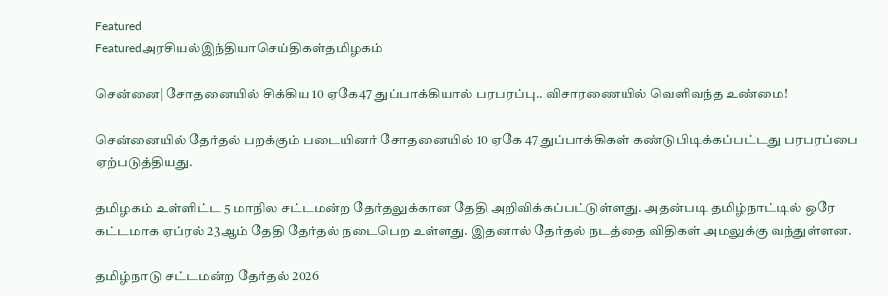Featured
Featuredஅரசியல்இந்தியாசெய்திகள்தமிழகம்

சென்னை| சோதனையில் சிக்கிய 10 ஏகே47 துப்பாக்கியால் பரபரப்பு.. விசாரணையில் வெளிவந்த உண்மை!

சென்னையில் தேர்தல் பறக்கும் படையினர் சோதனையில் 10 ஏகே 47 துப்பாக்கிகள் கண்டுபிடிக்கப்பட்டது பரபரப்பை ஏற்படுத்தியது.

தமிழகம் உள்ளிட்ட 5 மாநில சட்டமன்ற தேர்தலுக்கான தேதி அறிவிக்கப்பட்டுள்ளது. அதன்படி தமிழ்நாட்டில் ஒரே கட்டமாக ஏப்ரல் 23ஆம் தேதி தேர்தல் நடைபெற உள்ளது. இதனால் தேர்தல் நடத்தை விதிகள் அமலுக்கு வந்துள்ளன.

தமிழ்நாடு சட்டமன்ற தேர்தல் 2026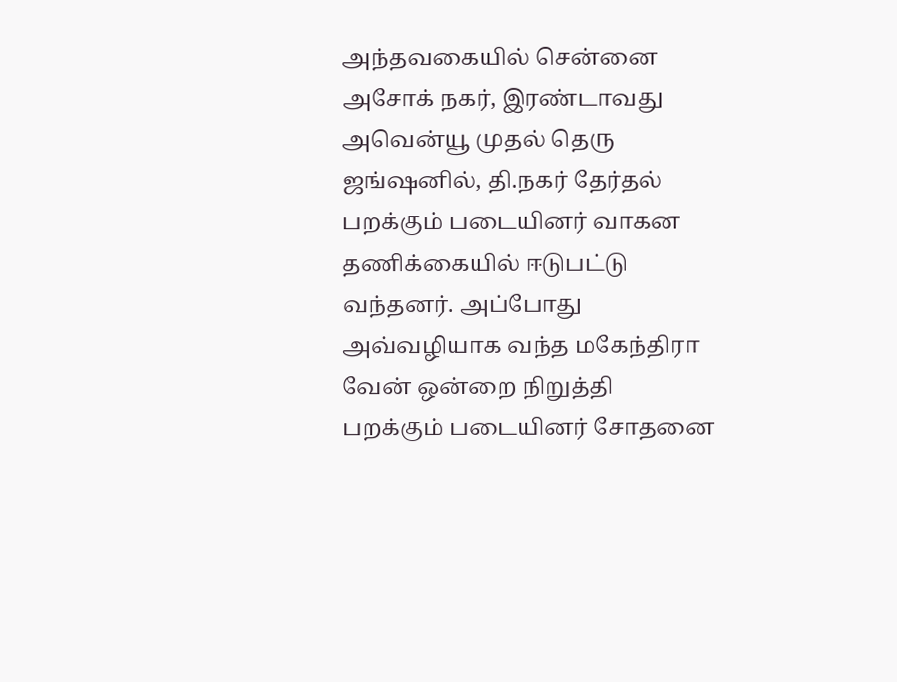அந்தவகையில் சென்னை அசோக் நகர், இரண்டாவது அவென்யூ முதல் தெரு ஜங்ஷனில், தி.நகர் தேர்தல் பறக்கும் படையினர் வாகன தணிக்கையில் ஈடுபட்டு வந்தனர். அப்போது அவ்வழியாக வந்த மகேந்திரா வேன் ஒன்றை நிறுத்தி பறக்கும் படையினர் சோதனை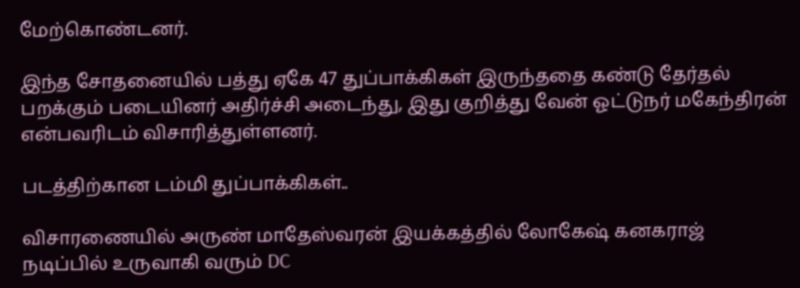மேற்கொண்டனர்.

இந்த சோதனையில் பத்து ஏகே 47 துப்பாக்கிகள் இருந்ததை கண்டு தேர்தல் பறக்கும் படையினர் அதிர்ச்சி அடைந்து, இது குறித்து வேன் ஓட்டுநர் மகேந்திரன் என்பவரிடம் விசாரித்துள்ளனர்.

படத்திற்கான டம்மி துப்பாக்கிகள்..

விசாரணையில் அருண் மாதேஸ்வரன் இயக்கத்தில் லோகேஷ் கனகராஜ் நடிப்பில் உருவாகி வரும் DC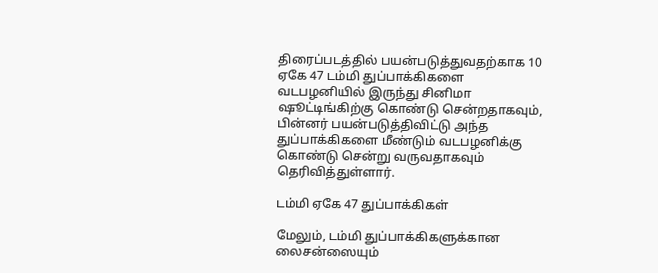திரைப்படத்தில் பயன்படுத்துவதற்காக 10 ஏகே 47 டம்மி துப்பாக்கிகளை வடபழனியில் இருந்து சினிமா ஷூட்டிங்கிற்கு கொண்டு சென்றதாகவும், பின்னர் பயன்படுத்திவிட்டு அந்த துப்பாக்கிகளை மீண்டும் வடபழனிக்கு கொண்டு சென்று வருவதாகவும் தெரிவித்துள்ளார்.

டம்மி ஏகே 47 துப்பாக்கிகள்

மேலும், டம்மி துப்பாக்கிகளுக்கான லைசன்ஸையும்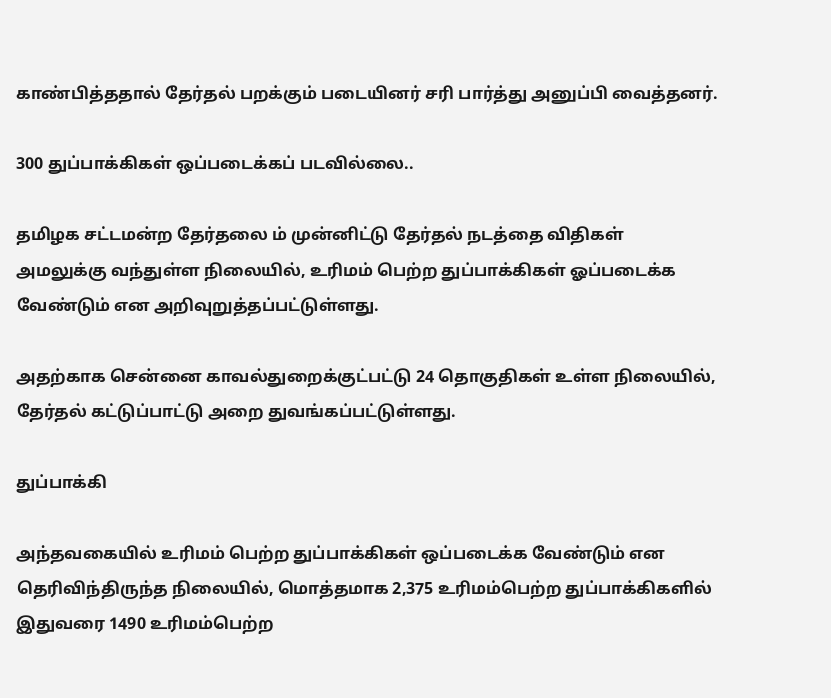காண்பித்ததால் தேர்தல் பறக்கும் படையினர் சரி பார்த்து அனுப்பி வைத்தனர்.

300 துப்பாக்கிகள் ஒப்படைக்கப் படவில்லை..

தமிழக சட்டமன்ற தேர்தலை ம் முன்னிட்டு தேர்தல் நடத்தை விதிகள் அமலுக்கு வந்துள்ள நிலையில், உரிமம் பெற்ற துப்பாக்கிகள் ஓப்படைக்க வேண்டும் என அறிவுறுத்தப்பட்டுள்ளது.

அதற்காக சென்னை காவல்துறைக்குட்பட்டு 24 தொகுதிகள் உள்ள நிலையில், தேர்தல் கட்டுப்பாட்டு அறை துவங்கப்பட்டுள்ளது.

துப்பாக்கி

அந்தவகையில் உரிமம் பெற்ற துப்பாக்கிகள் ஒப்படைக்க வேண்டும் என தெரிவிந்திருந்த நிலையில், மொத்தமாக 2,375 உரிமம்பெற்ற துப்பாக்கிகளில் இதுவரை 1490 உரிமம்பெற்ற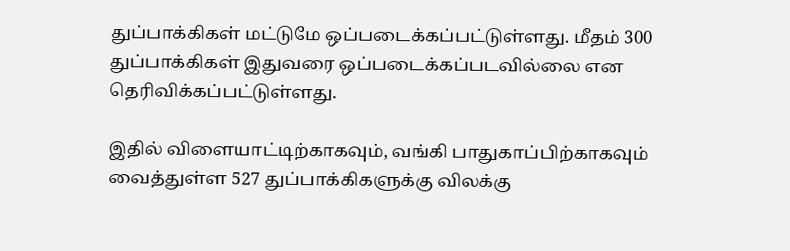துப்பாக்கிகள் மட்டுமே ஒப்படைக்கப்பட்டுள்ளது. மீதம் 300 துப்பாக்கிகள் இதுவரை ஒப்படைக்கப்படவில்லை என தெரிவிக்கப்பட்டுள்ளது.

இதில் விளையாட்டிற்காகவும், வங்கி பாதுகாப்பிற்காகவும் வைத்துள்ள 527 துப்பாக்கிகளுக்கு விலக்கு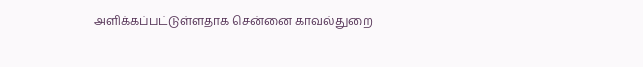அளிக்கப்பட்டுள்ளதாக சென்னை காவல்துறை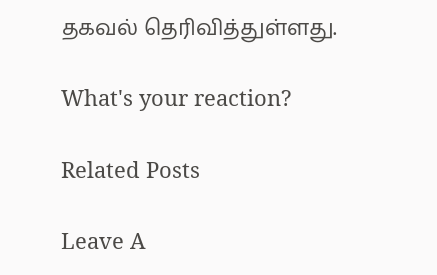தகவல் தெரிவித்துள்ளது.

What's your reaction?

Related Posts

Leave A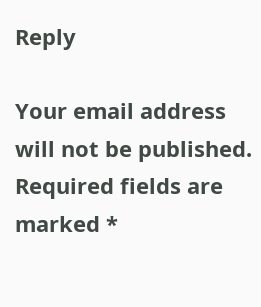Reply

Your email address will not be published. Required fields are marked *